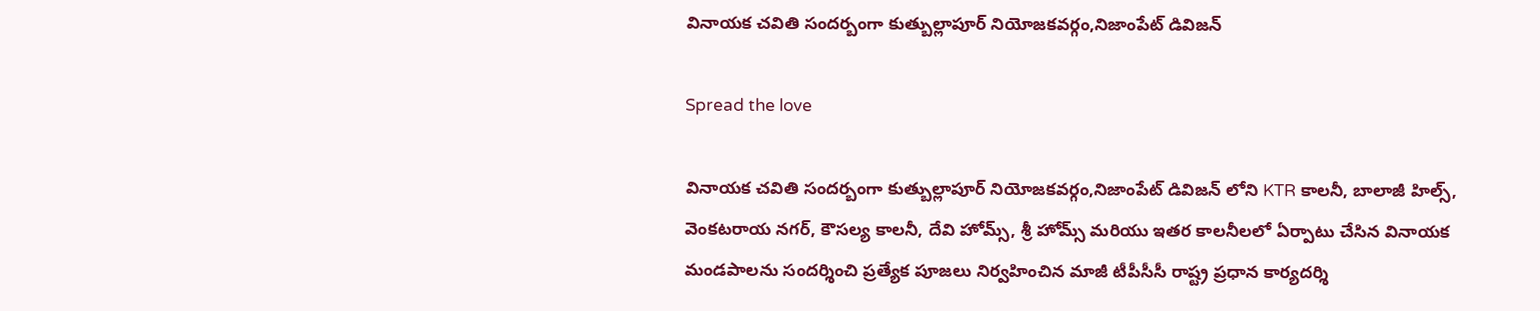వినాయక చవితి సందర్బంగా కుత్బుల్లాపూర్ నియోజకవర్గం,నిజాంపేట్ డివిజన్

Spread the love

వినాయక చవితి సందర్బంగా కుత్బుల్లాపూర్ నియోజకవర్గం,నిజాంపేట్ డివిజన్ లోని KTR కాలనీ, బాలాజీ హిల్స్, వెంకటరాయ నగర్, కౌసల్య కాలనీ, దేవి హోమ్స్, శ్రీ హోమ్స్ మరియు ఇతర కాలనీలలో ఏర్పాటు చేసిన వినాయక మండపాలను సందర్శించి ప్రత్యేక పూజలు నిర్వహించిన మాజీ టీపీసీసీ రాష్ట్ర ప్రధాన కార్యదర్శి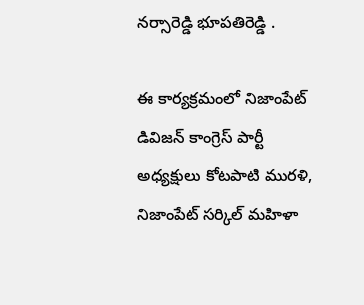నర్సారెడ్డి భూపతిరెడ్డి .

ఈ కార్యక్రమంలో నిజాంపేట్ డివిజన్ కాంగ్రెస్ పార్టీ అధ్యక్షులు కోటపాటి మురళి, నిజాంపేట్ సర్కిల్ మహిళా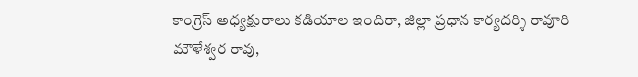కాంగ్రెస్ అధ్యక్షురాలు కడియాల ఇందిరా, జిల్లా ప్రధాన కార్యదర్శి రావూరి మౌళేశ్వర రావు,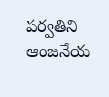పర్వతిని ఆంజనేయ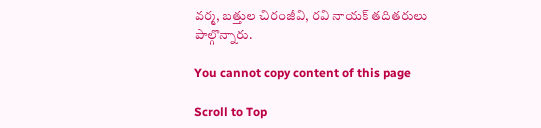వర్మ, బత్తుల చిరంజీవి, రవి నాయక్ తదితరులు పాల్గొన్నారు.

You cannot copy content of this page

Scroll to Top